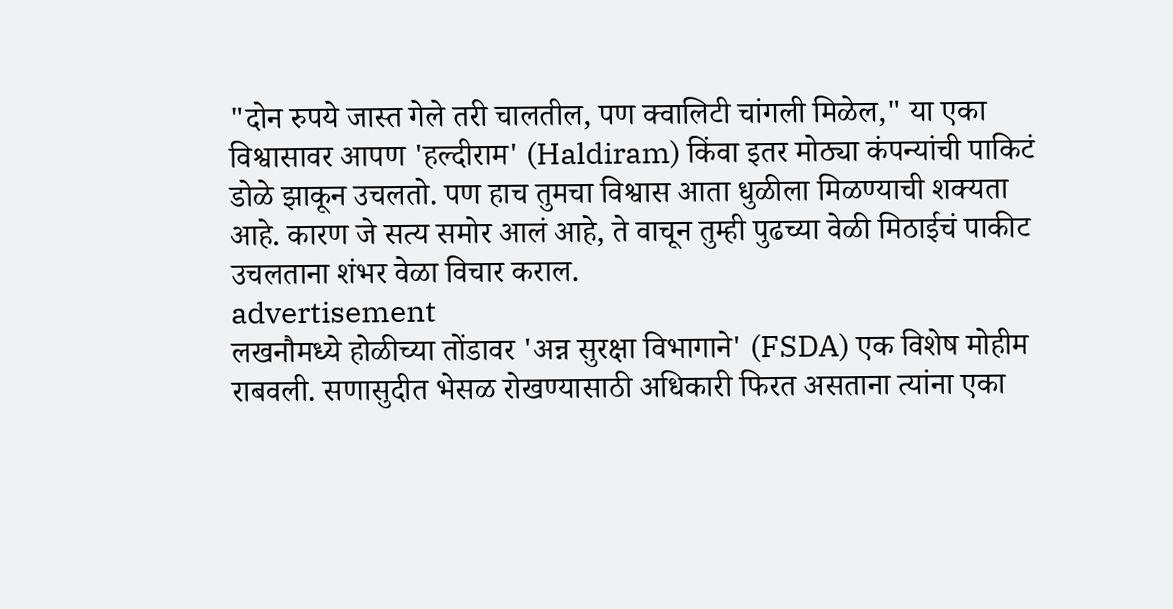"दोन रुपये जास्त गेले तरी चालतील, पण क्वालिटी चांगली मिळेल," या एका विश्वासावर आपण 'हल्दीराम' (Haldiram) किंवा इतर मोठ्या कंपन्यांची पाकिटं डोळे झाकून उचलतो. पण हाच तुमचा विश्वास आता धुळीला मिळण्याची शक्यता आहे. कारण जे सत्य समोर आलं आहे, ते वाचून तुम्ही पुढच्या वेळी मिठाईचं पाकीट उचलताना शंभर वेळा विचार कराल.
advertisement
लखनौमध्ये होळीच्या तोंडावर 'अन्न सुरक्षा विभागाने' (FSDA) एक विशेष मोहीम राबवली. सणासुदीत भेसळ रोखण्यासाठी अधिकारी फिरत असताना त्यांना एका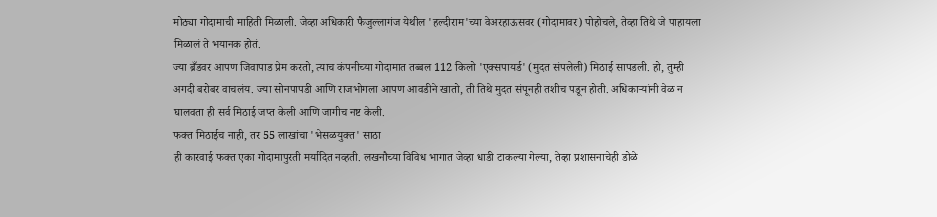मोठ्या गोदामाची माहिती मिळाली. जेव्हा अधिकारी फैजुल्लागंज येथील 'हल्दीराम'च्या वेअरहाऊसवर (गोदामावर) पोहोचले, तेव्हा तिथे जे पाहायला मिळालं ते भयानक होतं.
ज्या ब्रँडवर आपण जिवापाड प्रेम करतो, त्याच कंपनीच्या गोदामात तब्बल 112 किलो 'एक्सपायर्ड' (मुदत संपलेली) मिठाई सापडली. हो, तुम्ही अगदी बरोबर वाचलंय. ज्या सोनपापडी आणि राजभोगला आपण आवडीने खातो, ती तिथे मुदत संपूनही तशीच पडून होती. अधिकाऱ्यांनी वेळ न घालवता ही सर्व मिठाई जप्त केली आणि जागीच नष्ट केली.
फक्त मिठाईच नाही, तर 55 लाखांचा 'भेसळयुक्त' साठा
ही कारवाई फक्त एका गोदामापुरती मर्यादित नव्हती. लखनौच्या विविध भागात जेव्हा धाडी टाकल्या गेल्या, तेव्हा प्रशासनाचेही डोळे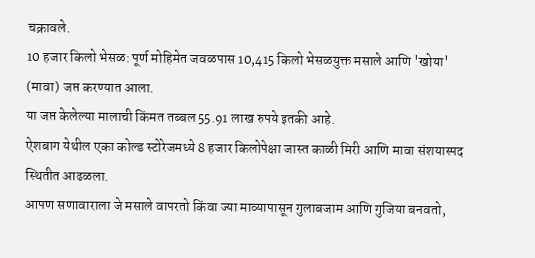चक्रावले.
10 हजार किलो भेसळ: पूर्ण मोहिमेत जवळपास 10,415 किलो भेसळयुक्त मसाले आणि 'खोया' (मावा) जप्त करण्यात आला.
या जप्त केलेल्या मालाची किंमत तब्बल 55.91 लाख रुपये इतकी आहे.
ऐशबाग येथील एका कोल्ड स्टोरेजमध्ये 8 हजार किलोपेक्षा जास्त काळी मिरी आणि मावा संशयास्पद स्थितीत आढळला.
आपण सणावाराला जे मसाले वापरतो किंवा ज्या माव्यापासून गुलाबजाम आणि गुजिया बनवतो,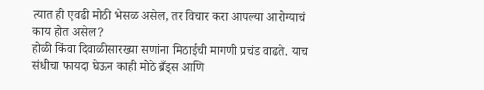त्यात ही एवढी मोठी भेसळ असेल, तर विचार करा आपल्या आरोग्याचं काय होत असेल?
होळी किंवा दिवाळीसारख्या सणांना मिठाईची मागणी प्रचंड वाढते. याच संधीचा फायदा घेऊन काही मोठे ब्रँड्स आणि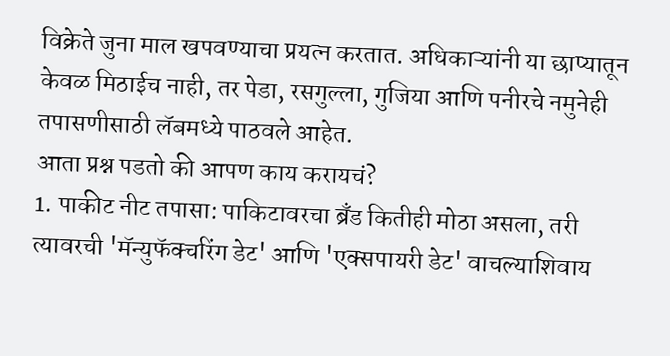विक्रेते जुना माल खपवण्याचा प्रयत्न करतात. अधिकाऱ्यांनी या छाप्यातून केवळ मिठाईच नाही, तर पेडा, रसगुल्ला, गुजिया आणि पनीरचे नमुनेही तपासणीसाठी लॅबमध्ये पाठवले आहेत.
आता प्रश्न पडतो की आपण काय करायचं?
1. पाकीट नीट तपासा: पाकिटावरचा ब्रँड कितीही मोठा असला, तरी त्यावरची 'मॅन्युफॅक्चरिंग डेट' आणि 'एक्सपायरी डेट' वाचल्याशिवाय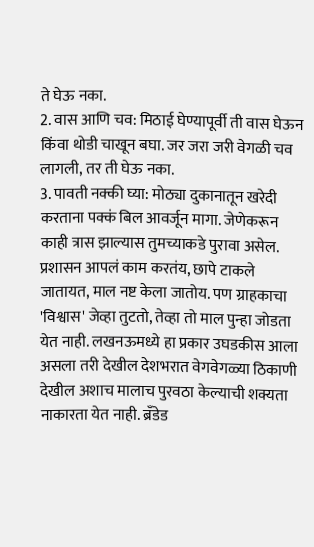ते घेऊ नका.
2. वास आणि चव: मिठाई घेण्यापूर्वी ती वास घेऊन किंवा थोडी चाखून बघा. जर जरा जरी वेगळी चव लागली, तर ती घेऊ नका.
3. पावती नक्की घ्या: मोठ्या दुकानातून खरेदी करताना पक्कं बिल आवर्जून मागा. जेणेकरून काही त्रास झाल्यास तुमच्याकडे पुरावा असेल.
प्रशासन आपलं काम करतंय, छापे टाकले जातायत, माल नष्ट केला जातोय. पण ग्राहकाचा 'विश्वास' जेव्हा तुटतो, तेव्हा तो माल पुन्हा जोडता येत नाही. लखनऊमध्ये हा प्रकार उघडकीस आला असला तरी देखील देशभरात वेगवेगळ्या ठिकाणी देखील अशाच मालाच पुरवठा केल्याची शक्यता नाकारता येत नाही. ब्रँडेड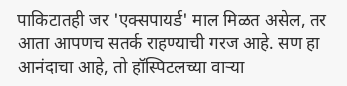पाकिटातही जर 'एक्सपायर्ड' माल मिळत असेल, तर आता आपणच सतर्क राहण्याची गरज आहे. सण हा आनंदाचा आहे, तो हॉस्पिटलच्या वाऱ्या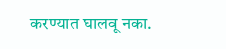करण्यात घालवू नका.